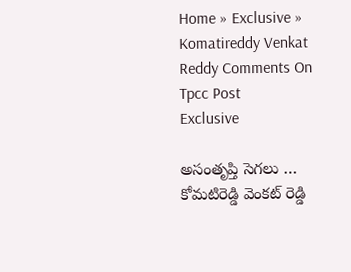Home » Exclusive » Komatireddy Venkat Reddy Comments On Tpcc Post
Exclusive

అసంతృప్తి సెగ‌లు … కోమ‌టిరెడ్డి వెంక‌ట్ రెడ్డి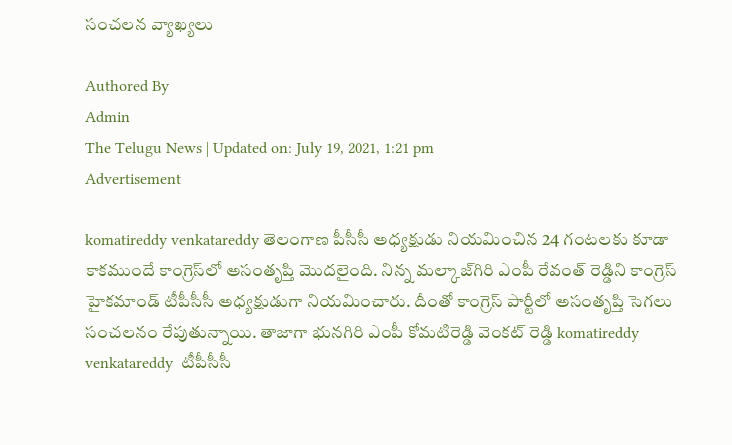సంచ‌ల‌న వ్యాఖ్య‌లు

Authored By
Admin
The Telugu News | Updated on: July 19, 2021, 1:21 pm
Advertisement

komatireddy venkatareddy తెలంగాణ పీసీసీ అధ్య‌క్షుడు నియ‌మించిన 24 గంట‌ల‌కు కూడా కాక‌ముందే కాంగ్రెస్‌లో అసంతృప్తి మొద‌లైంది. నిన్న మ‌ల్కాజ్‌గిరి ఎంపీ రేవంత్ రెడ్డిని కాంగ్రెస్ హైక‌మాండ్ టీపీసీసీ అధ్య‌క్షుడుగా నియ‌మించారు. దీంతో కాంగ్రెస్ పార్టీలో అసంతృప్తి సెగ‌లు సంచ‌ల‌నం రేపుతున్నాయి. తాజాగా భున‌గిరి ఎంపీ కోమ‌టిరెడ్డి వెంక‌ట్ రెడ్డి komatireddy venkatareddy  టీపీసీసీ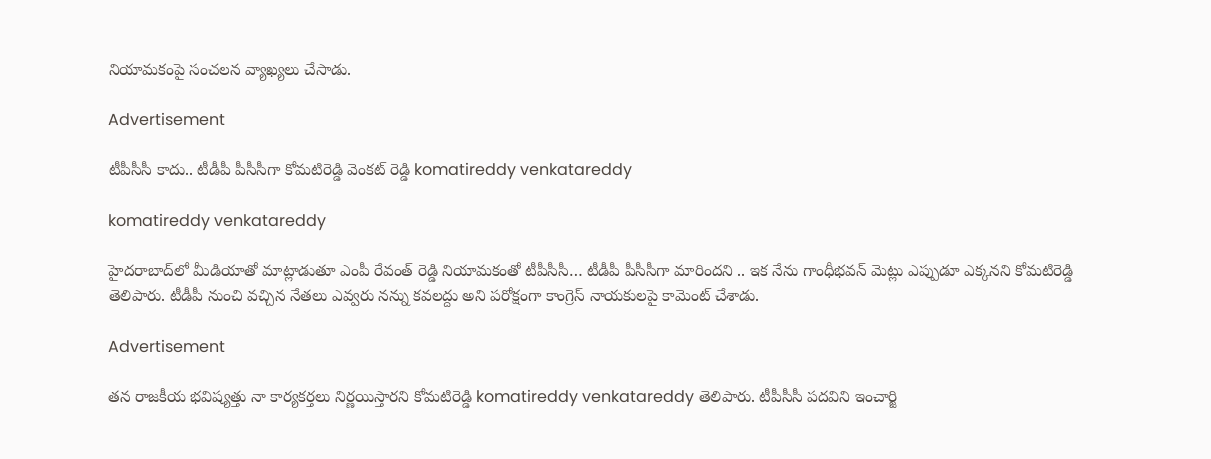నియామ‌కంపై సంచ‌ల‌న వ్యాఖ్య‌లు చేసాడు.

Advertisement

టీపీసీసీ కాదు.. టీడీపీ పీసీసీగా కోమ‌టిరెడ్డి వెంక‌ట్ రెడ్డి komatireddy venkatareddy

komatireddy venkatareddy

హైద‌రాబాద్‌లో మీడియాతో మాట్లాడుతూ ఎంపీ రేవంత్ రెడ్డి నియామ‌కంతో టీపీసీసీ… టీడీపీ పీసీసీగా మారింద‌ని .. ఇక నేను గాంధీభ‌వ‌న్ మెట్లు ఎప్పుడూ ఎక్క‌న‌ని కోమ‌టిరెడ్డి తెలిపారు. టీడీపీ నుంచి వ‌చ్చిన నేత‌లు ఎవ్వ‌రు న‌న్ను క‌వ‌ల‌ద్దు అని ప‌రోక్షంగా కాంగ్రెస్ నాయ‌కుల‌పై కామెంట్ చేశాడు.

Advertisement

త‌న రాజ‌కీయ భ‌విష్య‌త్తు నా కార్య‌క‌ర్త‌లు నిర్ణ‌యిస్తార‌ని కోమ‌టిరెడ్డి komatireddy venkatareddy తెలిపారు. టీపీసీసీ ప‌ద‌విని ఇంచార్జి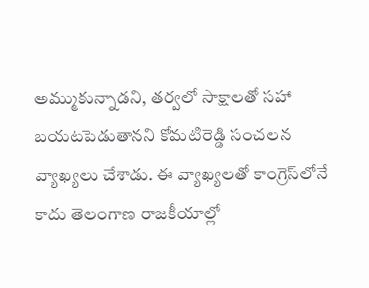అమ్ముకున్నాడ‌ని, త‌ర్వ‌లో సాక్షాల‌తో స‌హా బ‌య‌ట‌పెడుతాన‌ని కోమ‌టిరెడ్డి సంచ‌ల‌న వ్యాఖ్య‌లు చేశాడు. ఈ వ్యాఖ్య‌ల‌తో కాంగ్రెస్‌లోనే కాదు తెలంగాణ రాజ‌కీయాల్లో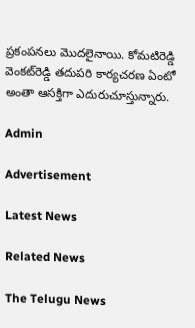ప్ర‌కంప‌న‌లు మొద‌లైనాయి. కోమ‌టిరెడ్డి వెంక‌ట్‌రెడ్డి త‌దుప‌రి కార్య‌చ‌ర‌ణ ఏంటో అంతా ఆస‌క్తిగా ఎదురుచూస్తున్నారు.

Admin

Advertisement

Latest News

Related News

The Telugu News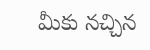మీకు నచ్చిన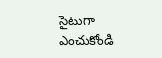సైటుగా ఎంచుకోండి